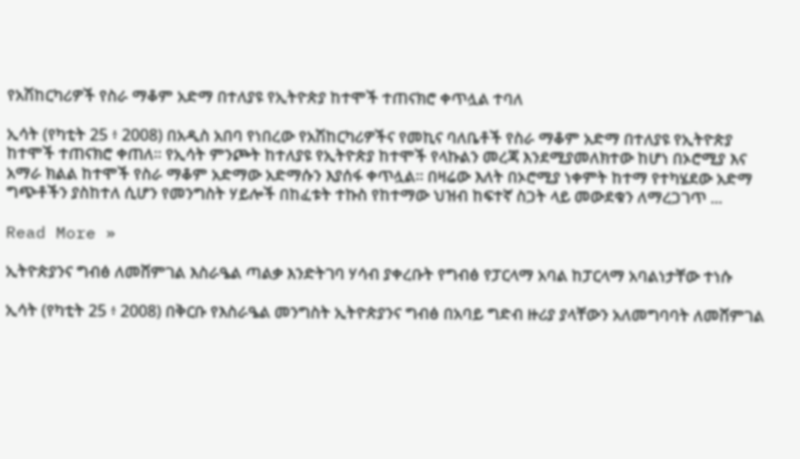የአሽከርካሪዎች የስራ ማቆም አድማ በተለያዩ የኢትዮጵያ ከተሞች ተጠናክሮ ቀጥሏል ተባለ

ኢሳት (የካቲት 25 ፥ 2008) በአዲስ አበባ የነበረው የአሽከርካሪዎችና የመኪና ባለቤቶች የስራ ማቆም አድማ በተለያዩ የኢትዮጵያ ከተሞች ተጠናክሮ ቀጠለ። የኢሳት ምንጮት ከተለያዩ የኢትዮጵያ ከተሞች የላኩልን መረጃ እንደሚያመለክተው ከሆነ በኦሮሚያ እና አማራ ክልል ከተሞች የስራ ማቆም አድማው አድማሱን እያሰፋ ቀጥሏል። በዛሬው እለት በኦሮሚያ ነቀምት ከተማ የተካሄደው አድማ ግጭቶችን ያስከተለ ሲሆን የመንግስት ሃይሎች በከፈቱት ተኩስ የከተማው ህዝብ ከፍተኛ ስጋት ላይ መውደቁን ለማረጋገጥ ...

Read More »

ኢትዮጵያንና ግብፅ ለመሸምገል እስራዔል ጣልቃ እንድትገባ ሃሳብ ያቀረቡት የግብፅ የፓርላማ አባል ከፓርላማ አባልነታቸው ተነሱ

ኢሳት (የካቲት 25 ፥ 2008) በቅርቡ የእስራዔል መንግስት ኢትዮጵያንና ግብፅ በአባይ ግድብ ዙሪያ ያላቸውን አለመግባባት ለመሸምገል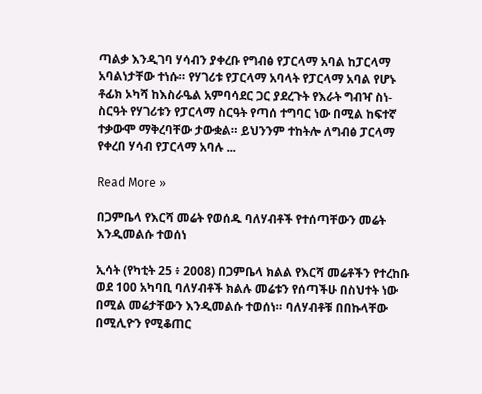ጣልቃ እንዲገባ ሃሳብን ያቀረቡ የግብፅ የፓርላማ አባል ከፓርላማ አባልነታቸው ተነሱ። የሃገሪቱ የፓርላማ አባላት የፓርላማ አባል የሆኑ ቶፊክ ኦካሻ ከእስራዔል አምባሳደር ጋር ያደረጉት የእራት ግብዣ ስነ-ስርዓት የሃገሪቱን የፓርላማ ስርዓት የጣሰ ተግባር ነው በሚል ከፍተኛ ተቃውሞ ማቅረባቸው ታውቋል። ይህንንም ተከትሎ ለግብፅ ፓርላማ የቀረበ ሃሳብ የፓርላማ አባሉ ...

Read More »

በጋምቤላ የእርሻ መሬት የወሰዱ ባለሃብቶች የተሰጣቸውን መሬት እንዲመልሱ ተወሰነ

ኢሳት (የካቲት 25 ፥ 2008) በጋምቤላ ክልል የእርሻ መሬቶችን የተረከቡ ወደ 100 አካባቢ ባለሃብቶች ክልሉ መሬቱን የሰጣችሁ በስህተት ነው በሚል መሬታቸውን እንዲመልሱ ተወሰነ። ባለሃብቶቹ በበኩላቸው በሚሊዮን የሚቆጠር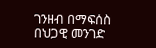ገንዘብ በማፍሰስ በህጋዊ መንገድ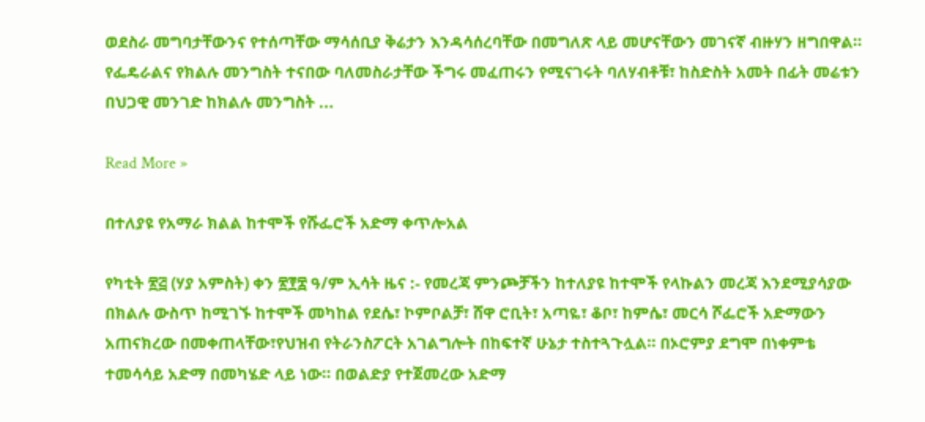ወደስራ መግባታቸውንና የተሰጣቸው ማሳሰቢያ ቅሬታን እንዳሳሰረባቸው በመግለጽ ላይ መሆናቸውን መገናኛ ብዙሃን ዘግበዋል። የፌዴራልና የክልሉ መንግስት ተናበው ባለመስራታቸው ችግሩ መፈጠሩን የሚናገሩት ባለሃብቶቹ፣ ከስድስት አመት በፊት መሬቱን በህጋዊ መንገድ ከክልሉ መንግስት ...

Read More »

በተለያዩ የአማራ ክልል ከተሞች የሹፌሮች አድማ ቀጥሎአል

የካቲት ፳፭ (ሃያ አምስት) ቀን ፳፻፰ ዓ/ም ኢሳት ዜና :- የመረጃ ምንጮቻችን ከተለያዩ ከተሞች የላኩልን መረጃ እንደሚያሳያው በክልሉ ውስጥ ከሚገኙ ከተሞች መካከል የደሴ፣ ኮምቦልቻ፣ ሸዋ ሮቢት፣ አጣዬ፣ ቆቦ፣ ከምሴ፣ መርሳ ሾፌሮች አድማውን አጠናክረው በመቀጠላቸው፣የህዝብ የትራንስፖርት አገልግሎት በከፍተኛ ሁኔታ ተስተጓጉሏል። በኦሮምያ ደግሞ በነቀምቴ ተመሳሳይ አድማ በመካሄድ ላይ ነው። በወልድያ የተጀመረው አድማ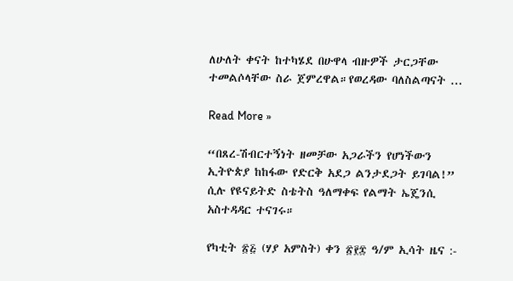ለሁለት ቀናት ከተካሄደ በሁዋላ ብዙዎች ታርጋቸው ተመልሶላቸው ስራ ጀምረዋል።የወረዳው ባለስልጣናት ...

Read More »

“በጸረ-ሽብርተኝነት ዘመቻው አጋራችን የሆነችውን ኢትዮጵያ ከከፋው የድርቅ አደጋ ልንታደጋት ይገባል!” ሲሉ የዩናይትድ ስቴትስ ዓለማቀፍ የልማት ኤጄንሲ አስተዳዳር ተናገሩ።

የካቲት ፳፭ (ሃያ አምስት) ቀን ፳፻፰ ዓ/ም ኢሳት ዜና :-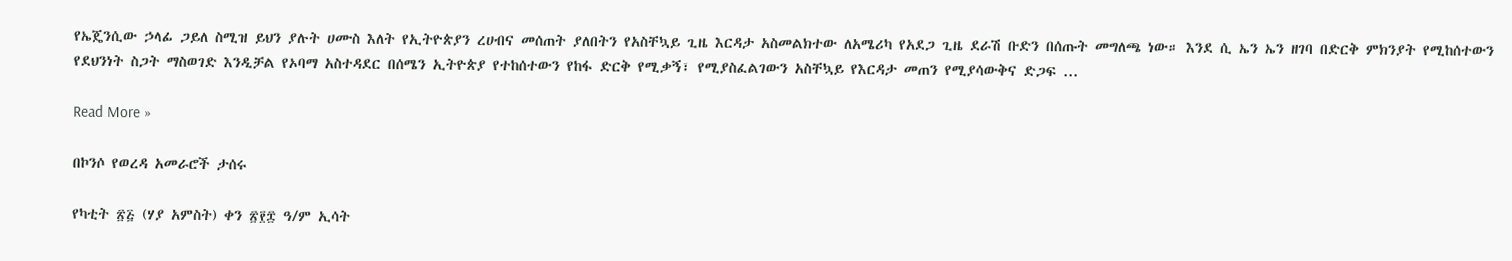የኤጄንሲው ኃላፊ ጋይለ ስሚዝ ይህን ያሉት ሀሙስ እለት የኢትዮጵያን ረሀብና መሰጠት ያለበትን የአስቸኳይ ጊዜ እርዳታ አስመልክተው ለአሜሪካ የአደጋ ጊዜ ደራሽ ቡድን በሰጡት መግለጫ ነው። እንደ ሲ ኤን ኤን ዘገባ በድርቅ ምክንያት የሚከሰተውን የደህንነት ስጋት ማስወገድ እንዲቻል የኦባማ አስተዳደር በሰሜን ኢትዮጵያ የተከሰተውን የከፋ ድርቅ የሚቃኝ፣ የሚያስፈልገውን አስቸኳይ የእርዳታ መጠን የሚያሳውቅና ድጋፍ ...

Read More »

በኮንሶ የወረዳ አመራሮች ታሰሩ

የካቲት ፳፭ (ሃያ አምስት) ቀን ፳፻፰ ዓ/ም ኢሳት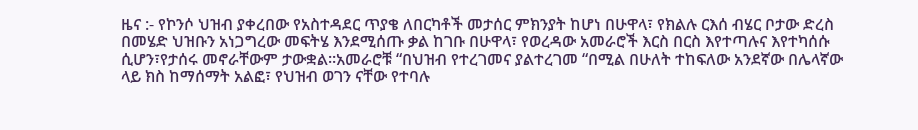ዜና :- የኮንሶ ህዝብ ያቀረበው የአስተዳደር ጥያቄ ለበርካቶች መታሰር ምክንያት ከሆነ በሁዋላ፣ የክልሉ ርእሰ ብሄር ቦታው ድረስ በመሄድ ህዝቡን አነጋግረው መፍትሄ እንደሚሰጡ ቃል ከገቡ በሁዋላ፣ የወረዳው አመራሮች እርስ በርስ እየተጣሉና እየተካሰሱ ሲሆን፣የታሰሩ መኖራቸውም ታውቋል።አመራሮቹ “በህዝብ የተረገመና ያልተረገመ “በሚል በሁለት ተከፍለው አንደኛው በሌላኛው ላይ ክስ ከማሰማት አልፎ፣ የህዝብ ወገን ናቸው የተባሉ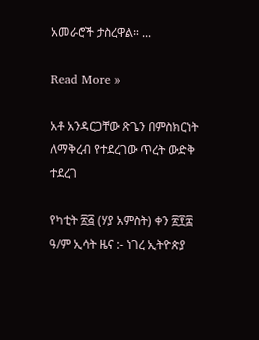አመራሮች ታስረዋል። ...

Read More »

አቶ አንዳርጋቸው ጽጌን በምስክርነት ለማቅረብ የተደረገው ጥረት ውድቅ ተደረገ

የካቲት ፳፭ (ሃያ አምስት) ቀን ፳፻፰ ዓ/ም ኢሳት ዜና :- ነገረ ኢትዮጵያ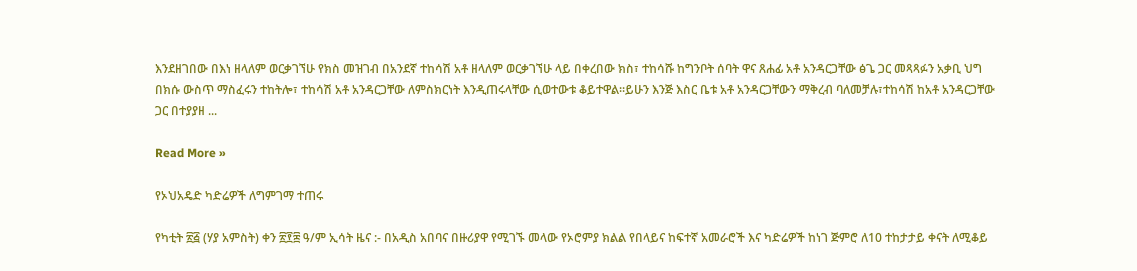እንደዘገበው በእነ ዘላለም ወርቃገኘሁ የክስ መዝገብ በአንደኛ ተከሳሽ አቶ ዘላለም ወርቃገኘሁ ላይ በቀረበው ክስ፣ ተከሳሹ ከግንቦት ሰባት ዋና ጸሐፊ አቶ አንዳርጋቸው ፅጌ ጋር መጻጻፉን አቃቢ ህግ በክሱ ውስጥ ማስፈሩን ተከትሎ፣ ተከሳሽ አቶ አንዳርጋቸው ለምስክርነት እንዲጠሩላቸው ሲወተውቱ ቆይተዋል።ይሁን እንጅ እስር ቤቱ አቶ አንዳርጋቸውን ማቅረብ ባለመቻሉ፣ተከሳሽ ከአቶ አንዳርጋቸው ጋር በተያያዘ ...

Read More »

የኦህአዴድ ካድሬዎች ለግምገማ ተጠሩ

የካቲት ፳፭ (ሃያ አምስት) ቀን ፳፻፰ ዓ/ም ኢሳት ዜና :- በአዲስ አበባና በዙሪያዋ የሚገኙ መላው የኦሮምያ ክልል የበላይና ከፍተኛ አመራሮች እና ካድሬዎች ከነገ ጅምሮ ለ10 ተከታታይ ቀናት ለሚቆይ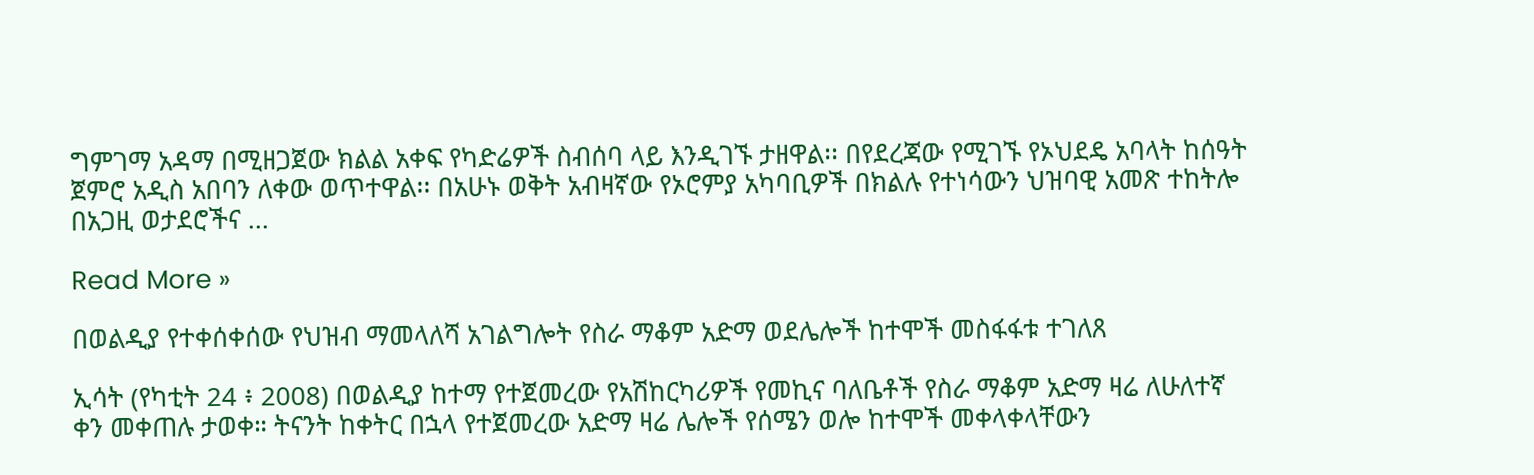ግምገማ አዳማ በሚዘጋጀው ክልል አቀፍ የካድሬዎች ስብሰባ ላይ እንዲገኙ ታዘዋል፡፡ በየደረጃው የሚገኙ የኦህደዴ አባላት ከሰዓት ጀምሮ አዲስ አበባን ለቀው ወጥተዋል፡፡ በአሁኑ ወቅት አብዛኛው የኦሮምያ አካባቢዎች በክልሉ የተነሳውን ህዝባዊ አመጽ ተከትሎ በአጋዚ ወታደሮችና ...

Read More »

በወልዲያ የተቀሰቀሰው የህዝብ ማመላለሻ አገልግሎት የስራ ማቆም አድማ ወደሌሎች ከተሞች መስፋፋቱ ተገለጸ

ኢሳት (የካቲት 24 ፥ 2008) በወልዲያ ከተማ የተጀመረው የአሽከርካሪዎች የመኪና ባለቤቶች የስራ ማቆም አድማ ዛሬ ለሁለተኛ ቀን መቀጠሉ ታወቀ። ትናንት ከቀትር በኋላ የተጀመረው አድማ ዛሬ ሌሎች የሰሜን ወሎ ከተሞች መቀላቀላቸውን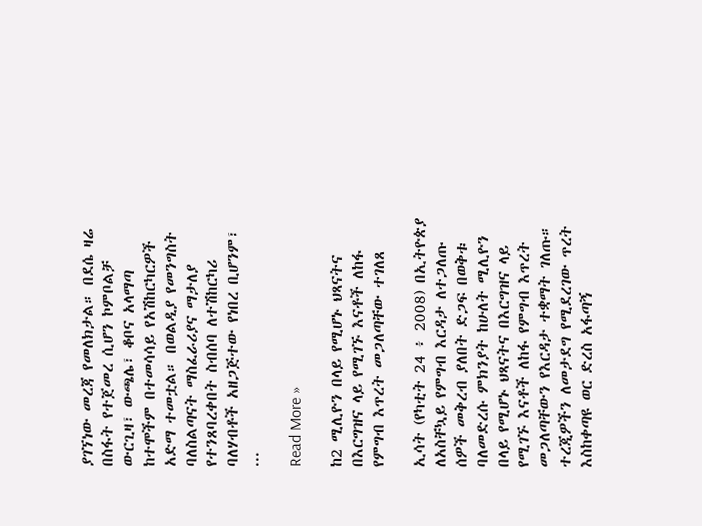ያገኘነው መረጃ የመለክታል። በደሴ ዛሬ በስፋት የተጀመረ ሲሆን ኮምቦልቻ ውርጊዛ፣ ውጫሌ፣ ቆቦና አላማጣ ከተሞችም በተመሳሳይ የአሽከርካርዎች አድማ ተመቷል። በወልዲያ የመንግስት ባለስልጣናት ማስፈራሪያና ማታለያ የተንጸባረቀበት ስብሰባ ለተሽከርካሪ ባለሃብቶች አዘጋጅተው የነበረ ቢሆንም፣ ...

Read More »

ከ2 ሚሊዮን በላይ የሚሆኑ ህጻናትና በእርግዝና ላይ የሚገኙ እናቶች ለከፋ የምግብ እጥረት መጋለጣቸው ተገለጸ

ኢሳት (የካቲት 24 ፥ 2008) በኢትዮጵያ ለአስቸኳይ የምግብ እርዳታ ለተጋለጡ ሰዎች መቅረብ ያለበት ድጋፍ በወቅቱ ባለመድረሱ ምክንያት ከሁለት ሚሊዮን በላይ የሚሆኑ ህጻናትና በእርግዝና ላይ የሚገኙ እናቶች ለከፋ የምግብ እጥረት መጋለጣቸውን የእርዳታ ተቋማት ገለጡ። ተረጂዎችን ለመታደግ የሚደረገው ጥረት እስከቀጣዩ ወር ድረስ አፋጣኝ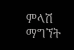ምላሽ ማግኘት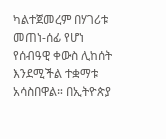ካልተጀመረም በሃገሪቱ መጠነ-ሰፊ የሆነ የሰብዓዊ ቀውስ ሊከሰት እንደሚችል ተቋማቱ አሳስበዋል። በኢትዮጵያ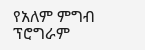የአለም ምግብ ፕሮግራም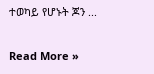ተወካይ የሆኑት ጆን ...

Read More »